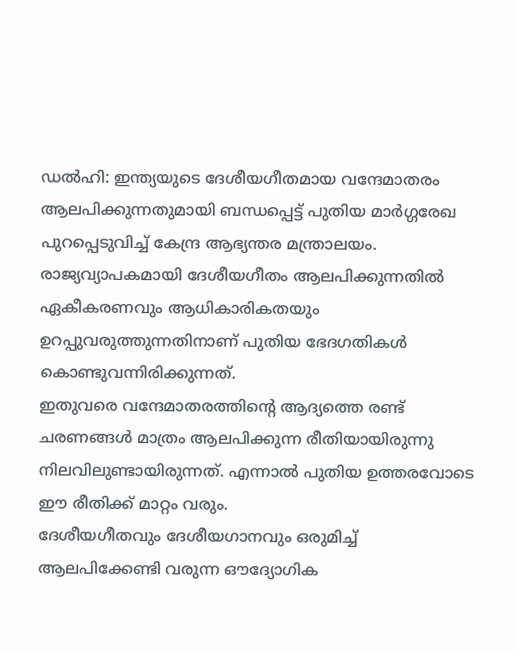ഡൽഹി: ഇന്ത്യയുടെ ദേശീയഗീതമായ വന്ദേമാതരം ആലപിക്കുന്നതുമായി ബന്ധപ്പെട്ട് പുതിയ മാർഗ്ഗരേഖ പുറപ്പെടുവിച്ച് കേന്ദ്ര ആഭ്യന്തര മന്ത്രാലയം.
രാജ്യവ്യാപകമായി ദേശീയഗീതം ആലപിക്കുന്നതിൽ ഏകീകരണവും ആധികാരികതയും ഉറപ്പുവരുത്തുന്നതിനാണ് പുതിയ ഭേദഗതികൾ കൊണ്ടുവന്നിരിക്കുന്നത്.
ഇതുവരെ വന്ദേമാതരത്തിന്റെ ആദ്യത്തെ രണ്ട് ചരണങ്ങൾ മാത്രം ആലപിക്കുന്ന രീതിയായിരുന്നു നിലവിലുണ്ടായിരുന്നത്. എന്നാൽ പുതിയ ഉത്തരവോടെ ഈ രീതിക്ക് മാറ്റം വരും.
ദേശീയഗീതവും ദേശീയഗാനവും ഒരുമിച്ച് ആലപിക്കേണ്ടി വരുന്ന ഔദ്യോഗിക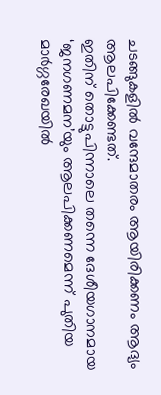ചടങ്ങുകളിൽ വന്ദേമാതരം ആയിരിക്കണം ആദ്യം ആലപിക്കേണ്ടത്.
ഇതിന് തൊട്ടുപിന്നാലെ തന്നെ ദേശീയഗാനമായ ‘ജനഗണമന’യും ആലപിക്കണമെന്ന് പുതിയ മാർഗ്ഗരേഖയിൽ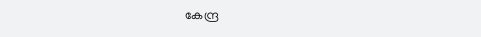കേന്ദ്ര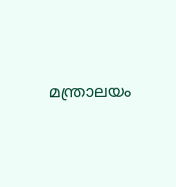മന്ത്രാലയം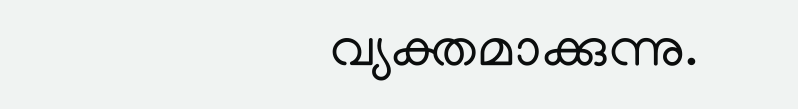വ്യക്തമാക്കുന്നു.